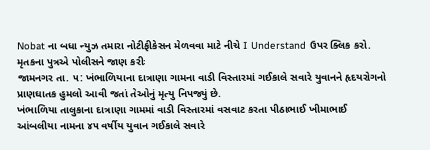Nobat ના બધા ન્યુઝ તમારા નોટીફીકેસન મેળવવા માટે નીચે I Understand ઉપર ક્લિક કરો.
મૃતકના પુત્રએ પોલીસને જાણ કરીઃ
જામનગર તા. ૫: ખંભાળિયાના દાત્રાણા ગામના વાડી વિસ્તારમાં ગઈકાલે સવારે યુવાનને હૃદયરોગનો પ્રાણઘાતક હુમલો આવી જતાં તેઓનું મૃત્યુ નિપજ્યું છે.
ખંભાળિયા તાલુકાના દાત્રાણા ગામમાં વાડી વિસ્તારમાં વસવાટ કરતા પીઠાભાઈ ખીમાભાઈ આંબલીયા નામના ૪૫ વર્ષીય યુવાન ગઈકાલે સવારે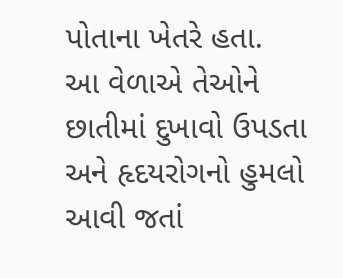પોતાના ખેતરે હતા.
આ વેળાએ તેઓને છાતીમાં દુખાવો ઉપડતા અને હૃદયરોગનો હુમલો આવી જતાં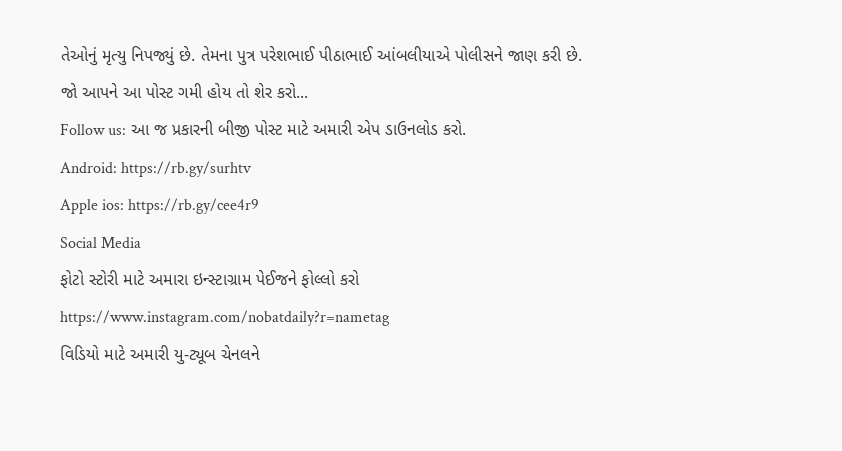તેઓનું મૃત્યુ નિપજ્યું છે. તેમના પુત્ર પરેશભાઈ પીઠાભાઈ આંબલીયાએ પોલીસને જાણ કરી છે.
જો આપને આ પોસ્ટ ગમી હોય તો શેર કરો...
Follow us: આ જ પ્રકારની બીજી પોસ્ટ માટે અમારી એપ ડાઉનલોડ કરો.
Android: https://rb.gy/surhtv
Apple ios: https://rb.gy/cee4r9
Social Media
ફોટો સ્ટોરી માટે અમારા ઇન્સ્ટાગ્રામ પેઈજને ફોલ્લો કરો
https://www.instagram.com/nobatdaily?r=nametag
વિડિયો માટે અમારી યુ-ટ્યૂબ ચેનલને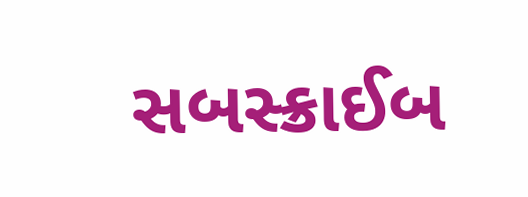સબસ્ક્રાઈબ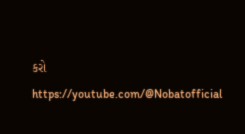કરો
https://youtube.com/@Nobatofficial